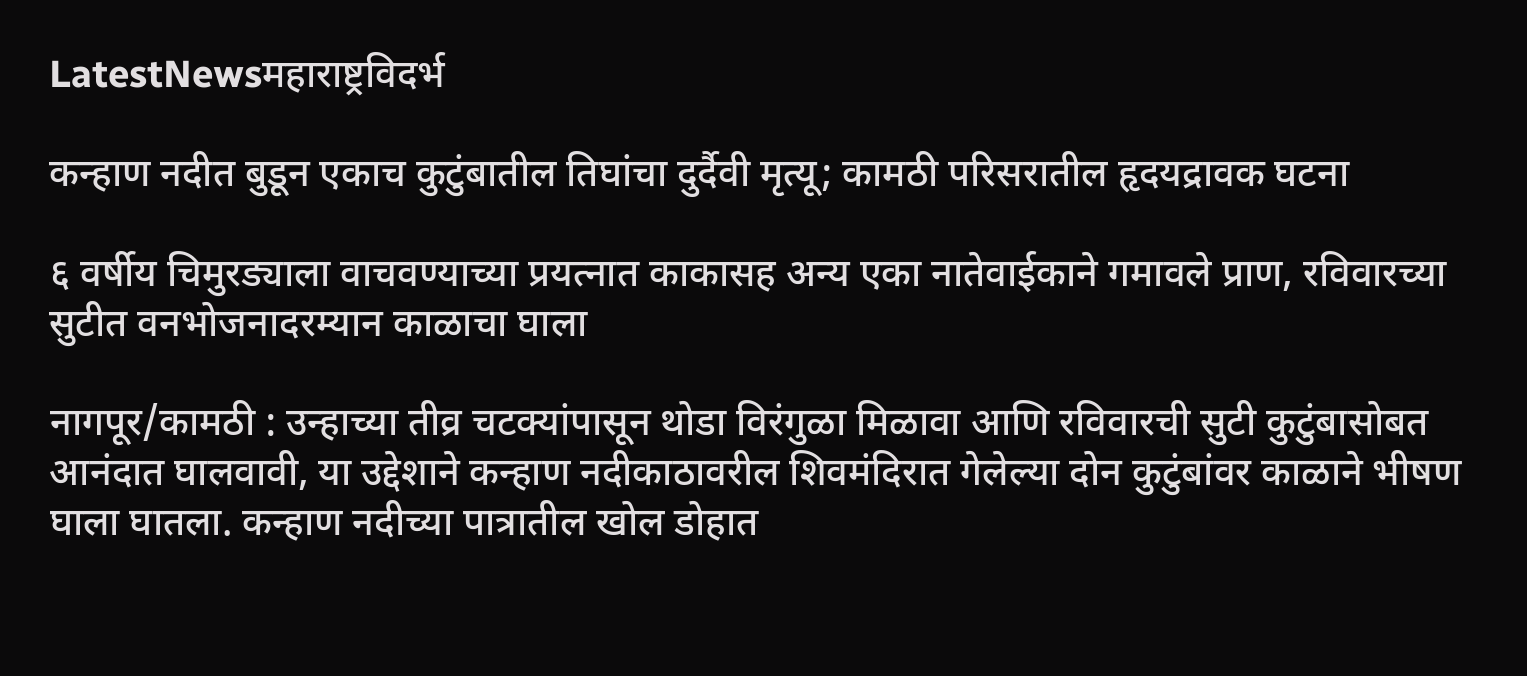LatestNewsमहाराष्ट्रविदर्भ

कन्हाण नदीत बुडून एकाच कुटुंबातील तिघांचा दुर्दैवी मृत्यू; कामठी परिसरातील हृदयद्रावक घटना

६ वर्षीय चिमुरड्याला वाचवण्याच्या प्रयत्नात काकासह अन्य एका नातेवाईकाने गमावले प्राण, रविवारच्या सुटीत वनभोजनादरम्यान काळाचा घाला

नागपूर/कामठी : उन्हाच्या तीव्र चटक्यांपासून थोडा विरंगुळा मिळावा आणि रविवारची सुटी कुटुंबासोबत आनंदात घालवावी, या उद्देशाने कन्हाण नदीकाठावरील शिवमंदिरात गेलेल्या दोन कुटुंबांवर काळाने भीषण घाला घातला. कन्हाण नदीच्या पात्रातील खोल डोहात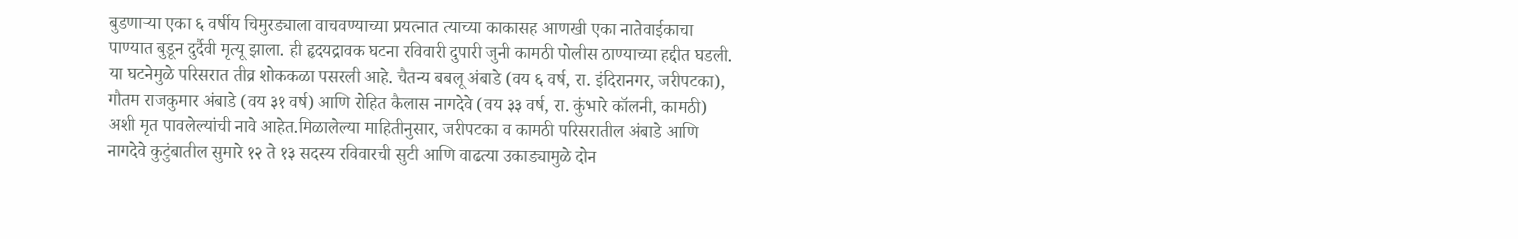बुडणाऱ्या एका ६ वर्षीय चिमुरड्याला वाचवण्याच्या प्रयत्नात त्याच्या काकासह आणखी एका नातेवाईकाचा पाण्यात बुडून दुर्दैवी मृत्यू झाला. ही हृदयद्रावक घटना रविवारी दुपारी जुनी कामठी पोलीस ठाण्याच्या हद्दीत घडली. या घटनेमुळे परिसरात तीव्र शोककळा पसरली आहे. चैतन्य बबलू अंबाडे (वय ६ वर्ष, रा. इंदिरानगर, जरीपटका), गौतम राजकुमार अंबाडे (वय ३१ वर्ष) आणि रोहित कैलास नागदेवे (वय ३३ वर्ष, रा. कुंभारे कॉलनी, कामठी) अशी मृत पावलेल्यांची नावे आहेत.मिळालेल्या माहितीनुसार, जरीपटका व कामठी परिसरातील अंबाडे आणि नागदेवे कुटुंबातील सुमारे १२ ते १३ सदस्य रविवारची सुटी आणि वाढत्या उकाड्यामुळे दोन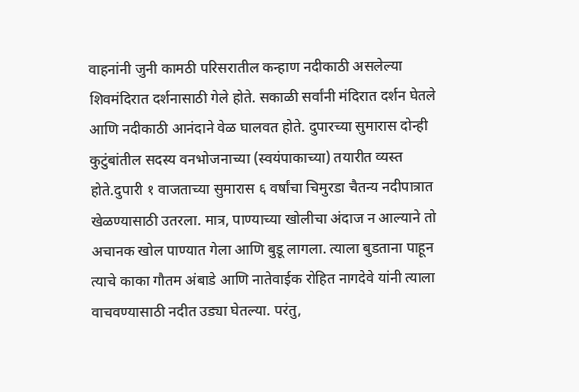वाहनांनी जुनी कामठी परिसरातील कन्हाण नदीकाठी असलेल्या शिवमंदिरात दर्शनासाठी गेले होते. सकाळी सर्वांनी मंदिरात दर्शन घेतले आणि नदीकाठी आनंदाने वेळ घालवत होते. दुपारच्या सुमारास दोन्ही कुटुंबांतील सदस्य वनभोजनाच्या (स्वयंपाकाच्या) तयारीत व्यस्त होते.दुपारी १ वाजताच्या सुमारास ६ वर्षांचा चिमुरडा चैतन्य नदीपात्रात खेळण्यासाठी उतरला. मात्र, पाण्याच्या खोलीचा अंदाज न आल्याने तो अचानक खोल पाण्यात गेला आणि बुडू लागला. त्याला बुडताना पाहून त्याचे काका गौतम अंबाडे आणि नातेवाईक रोहित नागदेवे यांनी त्याला वाचवण्यासाठी नदीत उड्या घेतल्या. परंतु,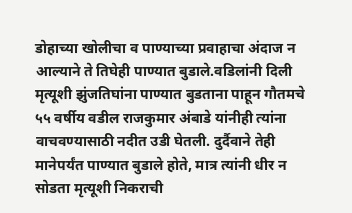डोहाच्या खोलीचा व पाण्याच्या प्रवाहाचा अंदाज न आल्याने ते तिघेही पाण्यात बुडाले.वडिलांनी दिली मृत्यूशी झुंजतिघांना पाण्यात बुडताना पाहून गौतमचे ५५ वर्षीय वडील राजकुमार अंबाडे यांनीही त्यांना वाचवण्यासाठी नदीत उडी घेतली. दुर्दैवाने तेही मानेपर्यंत पाण्यात बुडाले होते, मात्र त्यांनी धीर न सोडता मृत्यूशी निकराची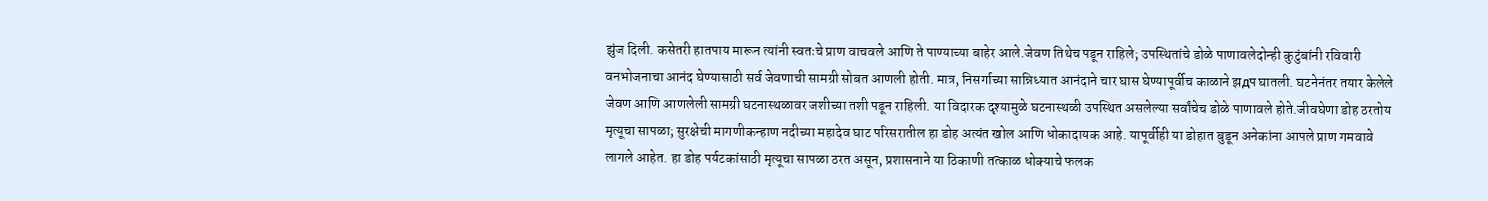झुंज दिली. कसेतरी हातपाय मारून त्यांनी स्वतःचे प्राण वाचवले आणि ते पाण्याच्या बाहेर आले.जेवण तिथेच पडून राहिले; उपस्थितांचे डोळे पाणावलेदोन्ही कुटुंबांनी रविवारी वनभोजनाचा आनंद घेण्यासाठी सर्व जेवणाची सामग्री सोबत आणली होती. मात्र, निसर्गाच्या सान्निध्यात आनंदाने चार घास घेण्यापूर्वीच काळाने झдप घातली. घटनेनंतर तयार केलेले जेवण आणि आणलेली सामग्री घटनास्थळावर जशीच्या तशी पडून राहिली. या विदारक दृश्यामुळे घटनास्थळी उपस्थित असलेल्या सर्वांचेच डोळे पाणावले होते.जीवघेणा डोह ठरतोय मृत्यूचा सापळा; सुरक्षेची मागणीकन्हाण नदीच्या महादेव घाट परिसरातील हा डोह अत्यंत खोल आणि धोकादायक आहे. यापूर्वीही या डोहात बुडून अनेकांना आपले प्राण गमवावे लागले आहेत. हा डोह पर्यटकांसाठी मृत्यूचा सापळा ठरत असून, प्रशासनाने या ठिकाणी तत्काळ धोक्याचे फलक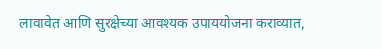लावावेत आणि सुरक्षेच्या आवश्यक उपाययोजना कराव्यात,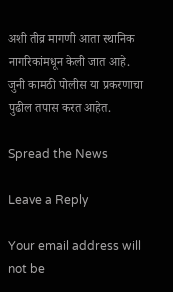अशी तीव्र मागणी आता स्थानिक नागरिकांमधून केली जात आहे. जुनी कामठी पोलीस या प्रकरणाचा पुढील तपास करत आहेत.

Spread the News

Leave a Reply

Your email address will not be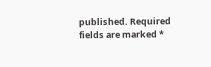published. Required fields are marked *